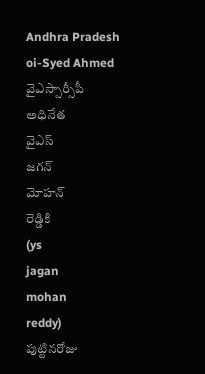Andhra Pradesh
oi-Syed Ahmed
వైఎస్సార్సీపీ
అధినేత
వైఎస్
జగన్
మోహన్
రెడ్డికి
(ys
jagan
mohan
reddy)
పుట్టినరోజు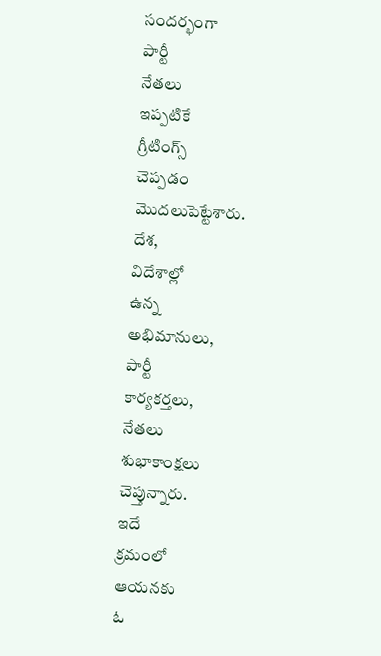సందర్భంగా
పార్టీ
నేతలు
ఇప్పటికే
గ్రీటింగ్స్
చెప్పడం
మొదలుపెట్టేశారు.
దేశ,
విదేశాల్లో
ఉన్న
అభిమానులు,
పార్టీ
కార్యకర్తలు,
నేతలు
శుభాకాంక్షలు
చెప్తున్నారు.
ఇదే
క్రమంలో
ఆయనకు
ఓ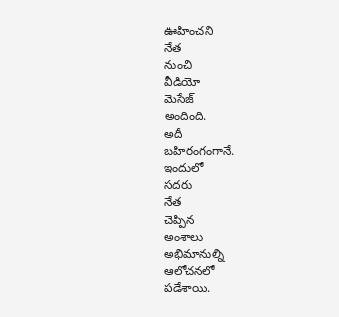ఊహించని
నేత
నుంచి
వీడియో
మెసేజ్
అందింది.
అదీ
బహిరంగంగానే.
ఇందులో
సదరు
నేత
చెప్పిన
అంశాలు
అభిమానుల్ని
ఆలోచనలో
పడేశాయి.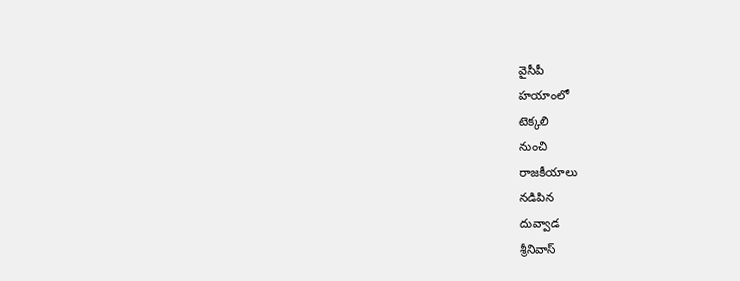వైసీపీ
హయాంలో
టెక్కలి
నుంచి
రాజకీయాలు
నడిపిన
దువ్వాడ
శ్రీనివాస్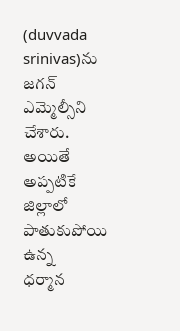(duvvada
srinivas)ను
జగన్
ఎమ్మెల్సీని
చేశారు.
అయితే
అప్పటికే
జిల్లాలో
పాతుకుపోయి
ఉన్న
ధర్మాన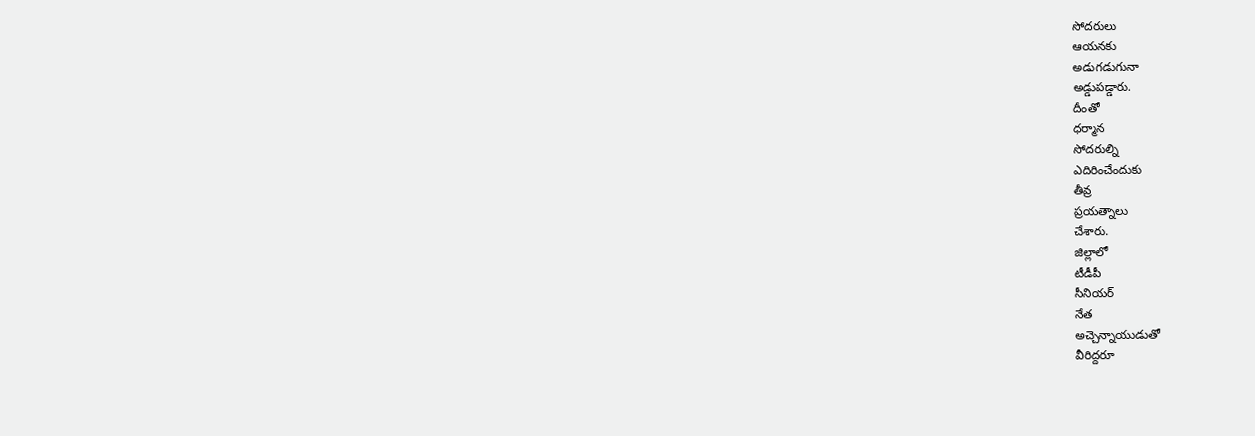సోదరులు
ఆయనకు
అడుగడుగునా
అడ్డుపడ్డారు.
దీంతో
ధర్మాన
సోదరుల్ని
ఎదిరించేందుకు
తీవ్ర
ప్రయత్నాలు
చేశారు.
జిల్లాలో
టీడీపీ
సీనియర్
నేత
అచ్చెన్నాయుడుతో
వీరిద్దరూ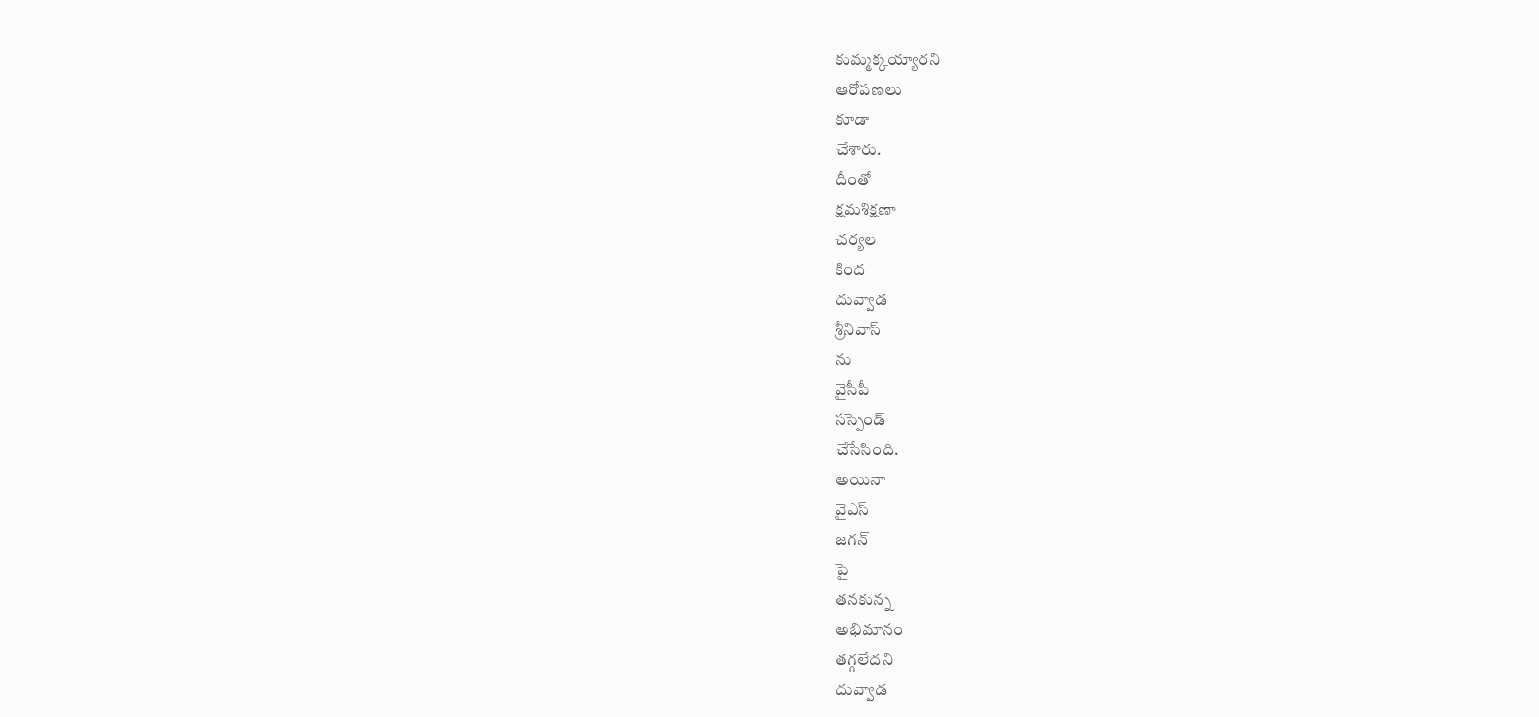కుమ్మక్కయ్యారని
ఆరోపణలు
కూడా
చేశారు.
దీంతో
క్షమశిక్షణా
చర్యల
కింద
దువ్వాడ
శ్రీనివాస్
ను
వైసీపీ
సస్పెండ్
చేసేసింది.
అయినా
వైఎస్
జగన్
పై
తనకున్న
అభిమానం
తగ్గలేదని
దువ్వాడ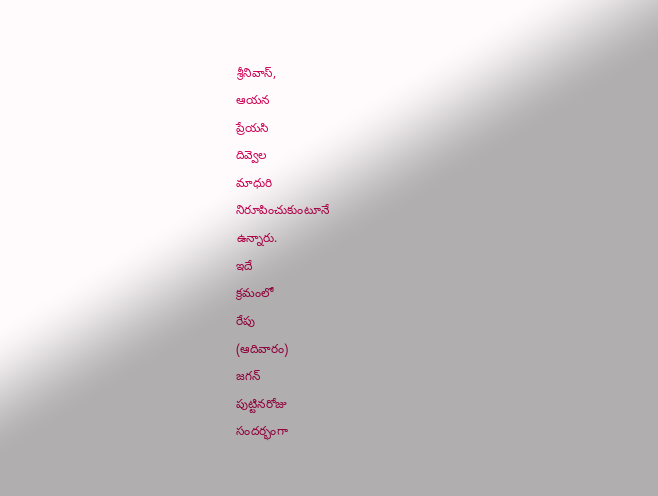శ్రీనివాస్,
ఆయన
ప్రేయసి
దివ్వెల
మాధురి
నిరూపించుకుంటూనే
ఉన్నారు.
ఇదే
క్రమంలో
రేపు
(ఆదివారం)
జగన్
పుట్టినరోజు
సందర్భంగా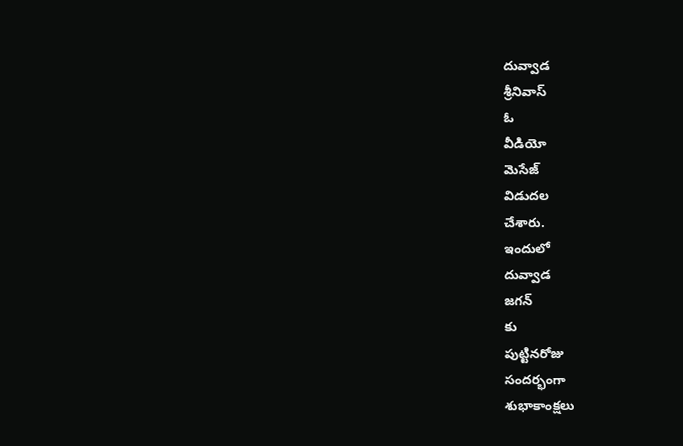దువ్వాడ
శ్రీనివాస్
ఓ
వీడియో
మెసేజ్
విడుదల
చేశారు.
ఇందులో
దువ్వాడ
జగన్
కు
పుట్టినరోజు
సందర్భంగా
శుభాకాంక్షలు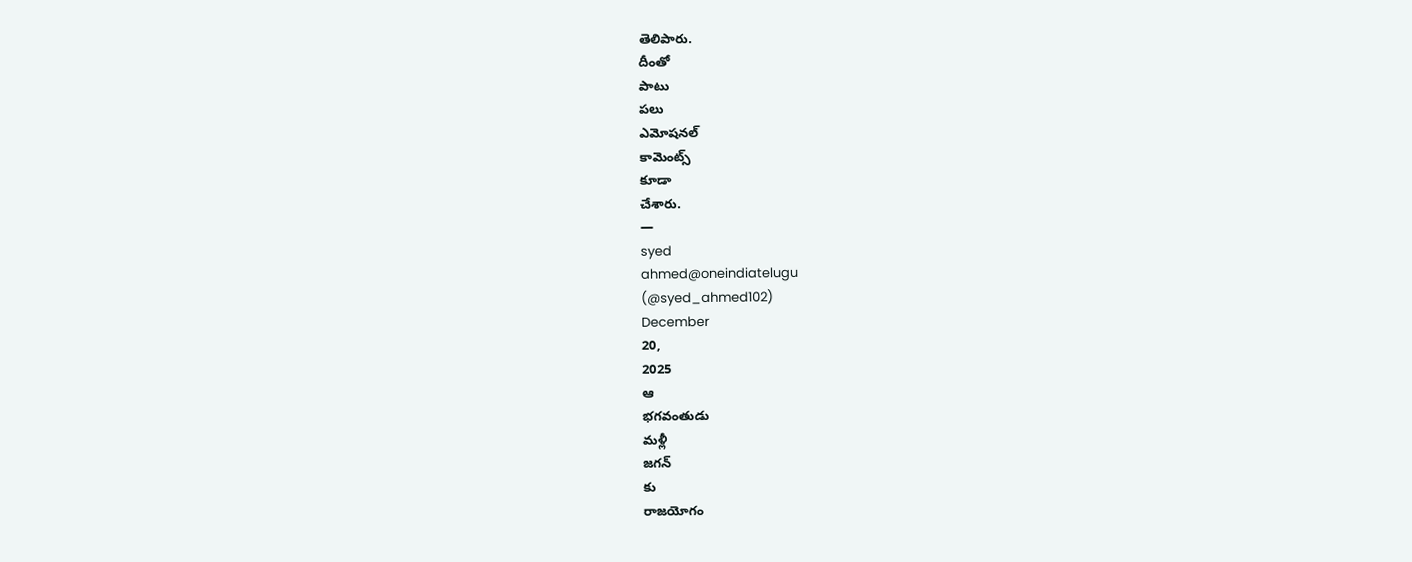తెలిపారు.
దీంతో
పాటు
పలు
ఎమోషనల్
కామెంట్స్
కూడా
చేశారు.
—
syed
ahmed@oneindiatelugu
(@syed_ahmed102)
December
20,
2025
ఆ
భగవంతుడు
మళ్లీ
జగన్
కు
రాజయోగం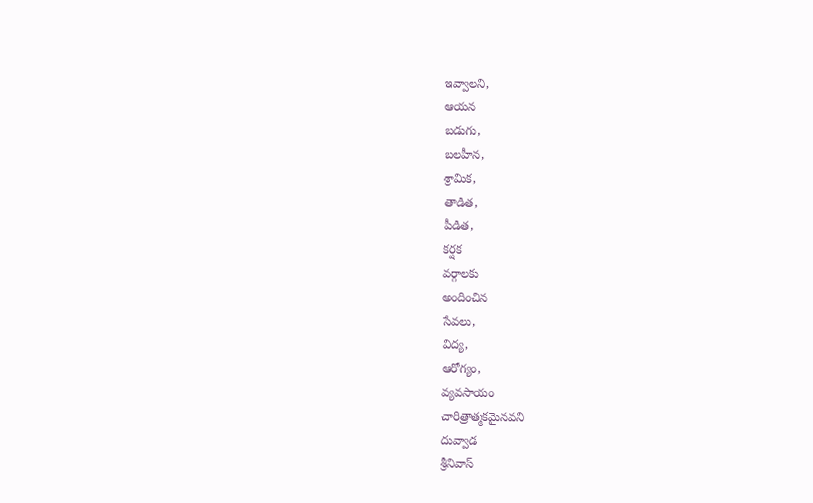ఇవ్వాలని,
ఆయన
బడుగు,
బలహీన,
శ్రామిక,
తాడిత,
పీడిత,
కర్షక
వర్గాలకు
అందించిన
సేవలు,
విద్య,
ఆరోగ్యం,
వ్యవసాయం
చారిత్రాత్మకమైనవని
దువ్వాడ
శ్రీనివాస్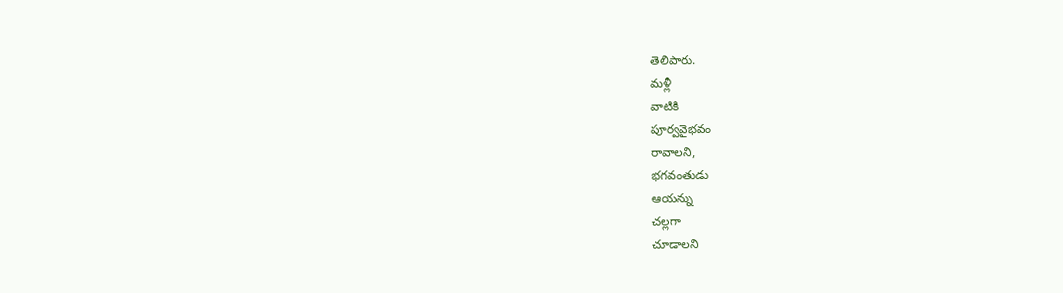తెలిపారు.
మళ్లీ
వాటికి
పూర్వవైభవం
రావాలని,
భగవంతుడు
ఆయన్ను
చల్లగా
చూడాలని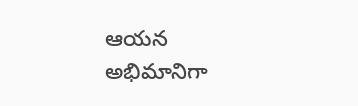ఆయన
అభిమానిగా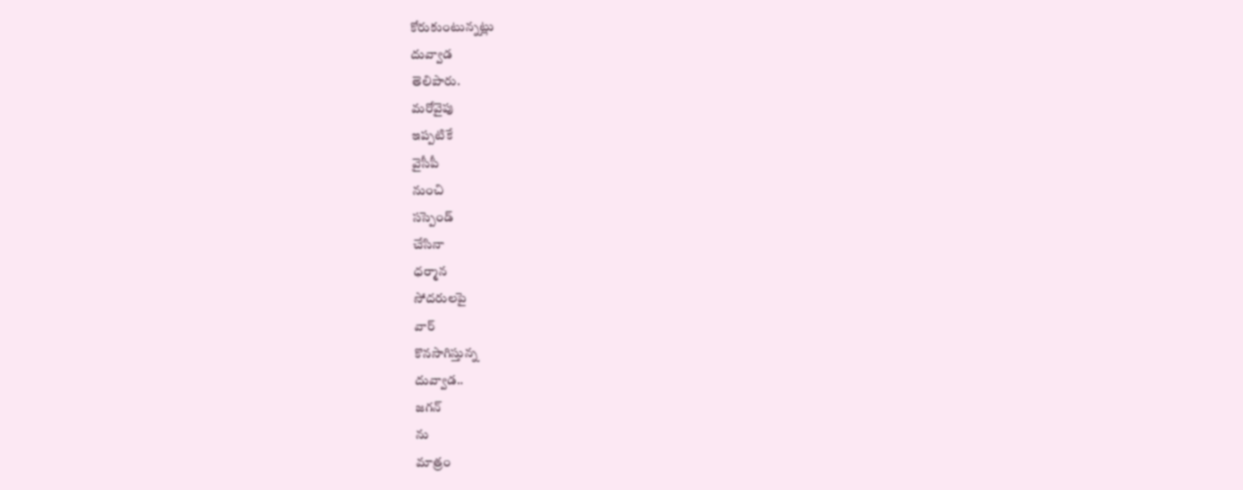కోరుకుంటున్నట్లు
దువ్వాడ
తెలిపారు.
మరోవైపు
ఇప్పటికే
వైసీపీ
నుంచి
సస్పెండ్
చేసినా
ధర్మాన
సోదరులపై
వార్
కొనసాగిస్తున్న
దువ్వాడ..
జగన్
ను
మాత్రం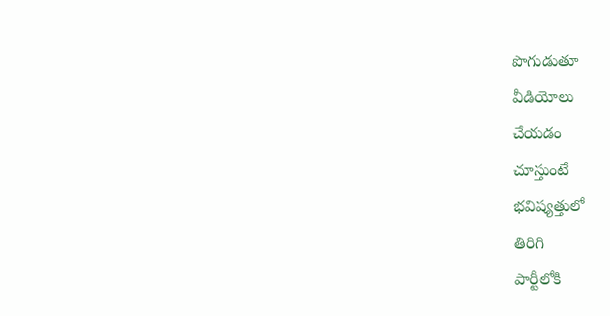పొగుడుతూ
వీడియోలు
చేయడం
చూస్తుంటే
భవిష్యత్తులో
తిరిగి
పార్టీలోకి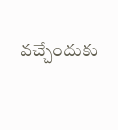వచ్చేందుకు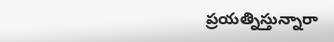ప్రయత్నిస్తున్నారా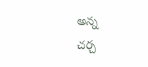అన్న
చర్చ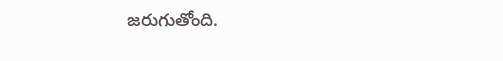జరుగుతోంది.